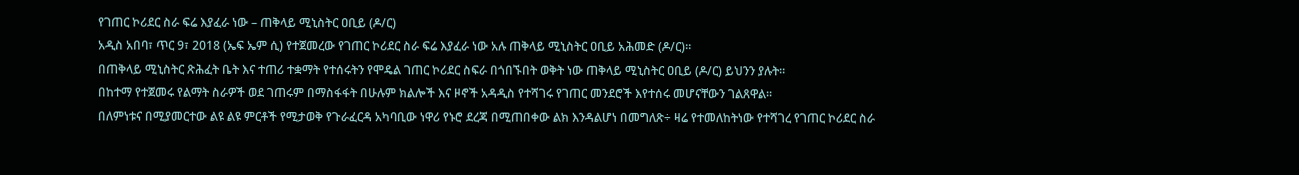የገጠር ኮሪደር ስራ ፍሬ እያፈራ ነው – ጠቅላይ ሚኒስትር ዐቢይ (ዶ/ር)
አዲስ አበባ፣ ጥር 9፣ 2018 (ኤፍ ኤም ሲ) የተጀመረው የገጠር ኮሪደር ስራ ፍሬ እያፈራ ነው አሉ ጠቅላይ ሚኒስትር ዐቢይ አሕመድ (ዶ/ር)።
በጠቅላይ ሚኒስትር ጽሕፈት ቤት እና ተጠሪ ተቋማት የተሰሩትን የሞዴል ገጠር ኮሪደር ስፍራ በጎበኙበት ወቅት ነው ጠቅላይ ሚኒስትር ዐቢይ (ዶ/ር) ይህንን ያሉት።
በከተማ የተጀመሩ የልማት ስራዎች ወደ ገጠሩም በማስፋፋት በሁሉም ክልሎች እና ዞኖች አዳዲስ የተሻገሩ የገጠር መንደሮች እየተሰሩ መሆናቸውን ገልጸዋል።
በለምነቱና በሚያመርተው ልዩ ልዩ ምርቶች የሚታወቅ የጉራፈርዳ አካባቢው ነዋሪ የኑሮ ደረጃ በሚጠበቀው ልክ እንዳልሆነ በመግለጽ÷ ዛሬ የተመለከትነው የተሻገረ የገጠር ኮሪደር ስራ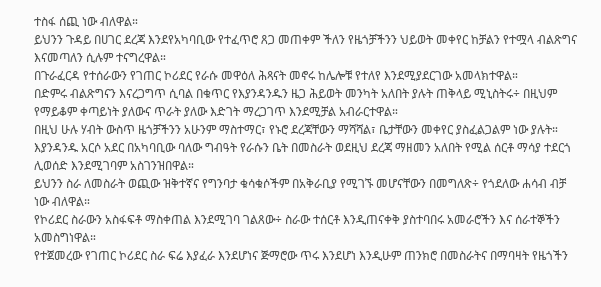ተስፋ ሰጪ ነው ብለዋል።
ይህንን ጉዳይ በሀገር ደረጃ እንደየአካባቢው የተፈጥሮ ጸጋ መጠቀም ችለን የዜጎቻችንን ህይወት መቀየር ከቻልን የተሟላ ብልጽግና እናመጣለን ሲሉም ተናግረዋል።
በጉራፈርዳ የተሰራውን የገጠር ኮሪደር የራሱ መዋዕለ ሕጻናት መኖሩ ከሌሎቹ የተለየ እንደሚያደርገው አመላክተዋል።
በድምሩ ብልጽግናን እናረጋግጥ ሲባል በቁጥር የእያንዳንዱን ዜጋ ሕይወት መንካት አለበት ያሉት ጠቅላይ ሚኒስትሩ÷ በዚህም የማይቆም ቀጣይነት ያለውና ጥራት ያለው እድገት ማረጋገጥ እንደሚቻል አብራርተዋል።
በዚህ ሁሉ ሃብት ውስጥ ዜጎቻችንን አሁንም ማስተማር፣ የኑሮ ደረጃቸውን ማሻሻል፣ ቤታቸውን መቀየር ያስፈልጋልም ነው ያሉት።
እያንዳንዱ አርሶ አደር በአካባቢው ባለው ግብዓት የራሱን ቤት በመስራት ወደዚህ ደረጃ ማዘመን አለበት የሚል ሰርቶ ማሳያ ተደርጎ ሊወሰድ እንደሚገባም አስገንዝበዋል።
ይህንን ስራ ለመስራት ወጪው ዝቅተኛና የግንባታ ቁሳቁሶችም በአቅራቢያ የሚገኙ መሆናቸውን በመግለጽ÷ የጎደለው ሐሳብ ብቻ ነው ብለዋል።
የኮሪደር ስራውን አስፋፍቶ ማስቀጠል እንደሚገባ ገልጸው÷ ስራው ተሰርቶ እንዲጠናቀቅ ያስተባበሩ አመራሮችን እና ሰራተኞችን አመስግነዋል።
የተጀመረው የገጠር ኮሪደር ስራ ፍሬ እያፈራ እንደሆነና ጅማሮው ጥሩ እንደሆነ እንዲሁም ጠንክሮ በመስራትና በማባዛት የዜጎችን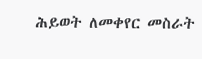ሕይወት ለመቀየር መስራት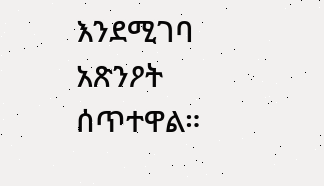እንደሚገባ አጽንዖት ሰጥተዋል።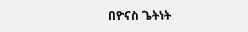በዮናስ ጌትነት